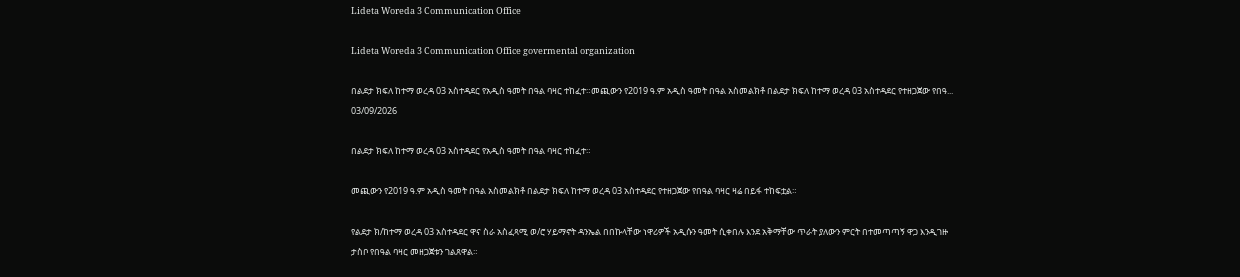Lideta Woreda 3 Communication Office

Lideta Woreda 3 Communication Office govermental organization

በልደታ ክፍለ ከተማ ወረዳ 03 አስተዳደር የአዲስ ዓመት በዓል ባዛር ተከፈተ።መጪውን የ2019 ዓ.ም አዲስ ዓመት በዓል አስመልክቶ በልደታ ክፍለ ከተማ ወረዳ 03 አስተዳደር የተዘጋጀው የበዓ...
03/09/2026

በልደታ ክፍለ ከተማ ወረዳ 03 አስተዳደር የአዲስ ዓመት በዓል ባዛር ተከፈተ።

መጪውን የ2019 ዓ.ም አዲስ ዓመት በዓል አስመልክቶ በልደታ ክፍለ ከተማ ወረዳ 03 አስተዳደር የተዘጋጀው የበዓል ባዛር ዛሬ በይፋ ተከፍቷል።

የልደታ ክ/ከተማ ወረዳ 03 አስተዳደር ዋና ስራ አስፈጻሚ ወ/ሮ ሃይማኖት ዳንኤል በበኩላቸው ነዋሪዎች አዲሱን ዓመት ሲቀበሉ እንደ አቅማቸው ጥራት ያለውን ምርት በተመጣጣኝ ዋጋ እንዲገዙ ታስቦ የበዓል ባዛር መዘጋጀቱን ገልጸዋል።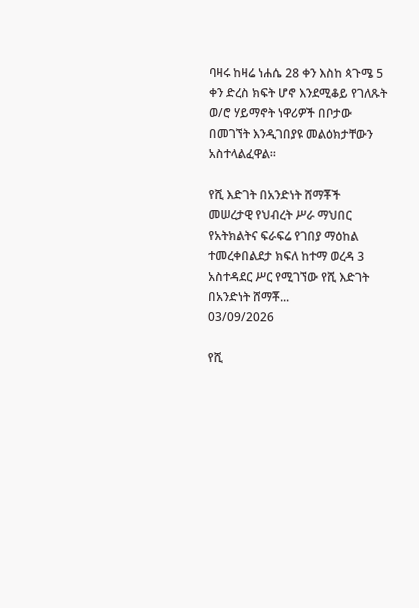ባዛሩ ከዛሬ ነሐሴ 28 ቀን እስከ ጳጉሜ 5 ቀን ድረስ ክፍት ሆኖ እንደሚቆይ የገለጹት ወ/ሮ ሃይማኖት ነዋሪዎች በቦታው በመገኘት እንዲገበያዩ መልዕክታቸውን አስተላልፈዋል።

የሺ እድገት በአንድነት ሸማቾች መሠረታዊ የህብረት ሥራ ማህበር የአትክልትና ፍራፍሬ የገበያ ማዕከል ተመረቀበልደታ ክፍለ ከተማ ወረዳ 3 አስተዳደር ሥር የሚገኘው የሺ እድገት በአንድነት ሸማቾ...
03/09/2026

የሺ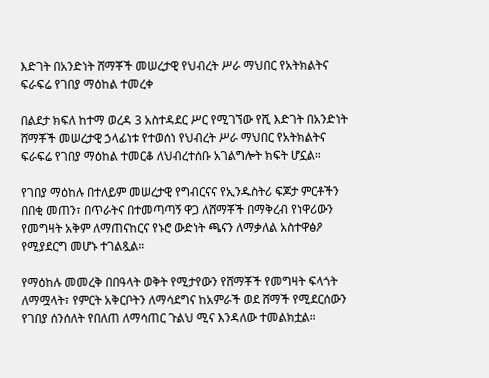እድገት በአንድነት ሸማቾች መሠረታዊ የህብረት ሥራ ማህበር የአትክልትና ፍራፍሬ የገበያ ማዕከል ተመረቀ

በልደታ ክፍለ ከተማ ወረዳ 3 አስተዳደር ሥር የሚገኘው የሺ እድገት በአንድነት ሸማቾች መሠረታዊ ኃላፊነቱ የተወሰነ የህብረት ሥራ ማህበር የአትክልትና ፍራፍሬ የገበያ ማዕከል ተመርቆ ለህብረተሰቡ አገልግሎት ክፍት ሆኗል።

የገበያ ማዕከሉ በተለይም መሠረታዊ የግብርናና የኢንዱስትሪ ፍጆታ ምርቶችን በበቂ መጠን፣ በጥራትና በተመጣጣኝ ዋጋ ለሸማቾች በማቅረብ የነዋሪውን የመግዛት አቅም ለማጠናከርና የኑሮ ውድነት ጫናን ለማቃለል አስተዋፅዖ የሚያደርግ መሆኑ ተገልጿል።

የማዕከሉ መመረቅ በበዓላት ወቅት የሚታየውን የሸማቾች የመግዛት ፍላጎት ለማሟላት፣ የምርት አቅርቦትን ለማሳደግና ከአምራች ወደ ሸማች የሚደርሰውን የገበያ ሰንሰለት የበለጠ ለማሳጠር ጉልህ ሚና እንዳለው ተመልክቷል።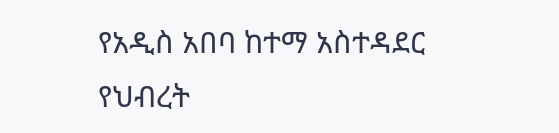የአዲስ አበባ ከተማ አስተዳደር የህብረት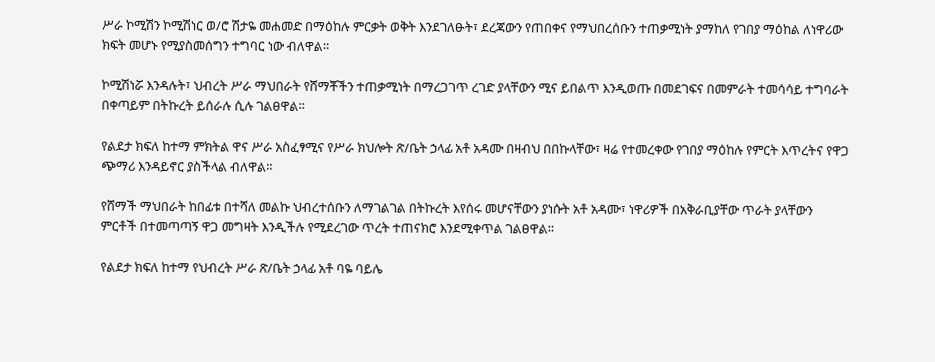ሥራ ኮሚሽን ኮሚሽነር ወ/ሮ ሽታዬ መሐመድ በማዕከሉ ምርቃት ወቅት እንደገለፁት፣ ደረጃውን የጠበቀና የማህበረሰቡን ተጠቃሚነት ያማከለ የገበያ ማዕከል ለነዋሪው ክፍት መሆኑ የሚያስመሰግን ተግባር ነው ብለዋል።

ኮሚሽነሯ እንዳሉት፣ ህብረት ሥራ ማህበራት የሸማቾችን ተጠቃሚነት በማረጋገጥ ረገድ ያላቸውን ሚና ይበልጥ እንዲወጡ በመደገፍና በመምራት ተመሳሳይ ተግባራት በቀጣይም በትኩረት ይሰራሉ ሲሉ ገልፀዋል።

የልደታ ክፍለ ከተማ ምክትል ዋና ሥራ አስፈፃሚና የሥራ ክህሎት ጽ/ቤት ኃላፊ አቶ አዳሙ በዛብህ በበኩላቸው፣ ዛሬ የተመረቀው የገበያ ማዕከሉ የምርት እጥረትና የዋጋ ጭማሪ እንዳይኖር ያስችላል ብለዋል።

የሸማች ማህበራት ከበፊቱ በተሻለ መልኩ ህብረተሰቡን ለማገልገል በትኩረት እየሰሩ መሆናቸውን ያነሱት አቶ አዳሙ፣ ነዋሪዎች በአቅራቢያቸው ጥራት ያላቸውን ምርቶች በተመጣጣኝ ዋጋ መግዛት እንዲችሉ የሚደረገው ጥረት ተጠናክሮ እንደሚቀጥል ገልፀዋል።

የልደታ ክፍለ ከተማ የህብረት ሥራ ጽ/ቤት ኃላፊ አቶ ባዬ ባይሌ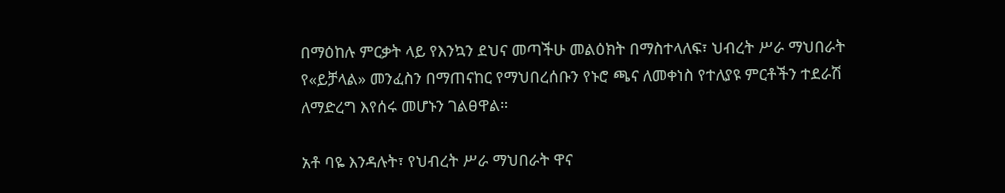በማዕከሉ ምርቃት ላይ የእንኳን ደህና መጣችሁ መልዕክት በማስተላለፍ፣ ህብረት ሥራ ማህበራት የ«ይቻላል» መንፈስን በማጠናከር የማህበረሰቡን የኑሮ ጫና ለመቀነስ የተለያዩ ምርቶችን ተደራሽ ለማድረግ እየሰሩ መሆኑን ገልፀዋል።

አቶ ባዬ እንዳሉት፣ የህብረት ሥራ ማህበራት ዋና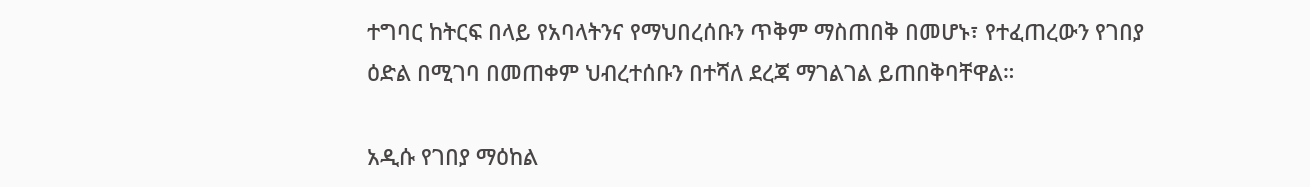ተግባር ከትርፍ በላይ የአባላትንና የማህበረሰቡን ጥቅም ማስጠበቅ በመሆኑ፣ የተፈጠረውን የገበያ ዕድል በሚገባ በመጠቀም ህብረተሰቡን በተሻለ ደረጃ ማገልገል ይጠበቅባቸዋል።

አዲሱ የገበያ ማዕከል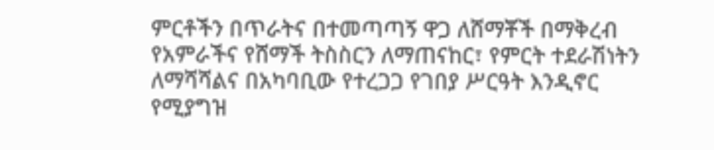ምርቶችን በጥራትና በተመጣጣኝ ዋጋ ለሸማቾች በማቅረብ የአምራችና የሸማች ትስስርን ለማጠናከር፣ የምርት ተደራሽነትን ለማሻሻልና በአካባቢው የተረጋጋ የገበያ ሥርዓት እንዲኖር የሚያግዝ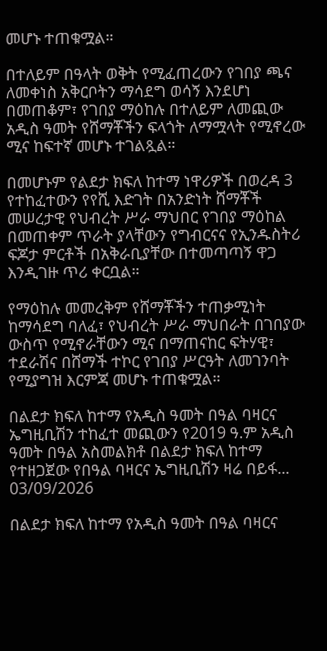መሆኑ ተጠቁሟል።

በተለይም በዓላት ወቅት የሚፈጠረውን የገበያ ጫና ለመቀነስ አቅርቦትን ማሳደግ ወሳኝ እንደሆነ በመጠቆም፣ የገበያ ማዕከሉ በተለይም ለመጪው አዲስ ዓመት የሸማቾችን ፍላጎት ለማሟላት የሚኖረው ሚና ከፍተኛ መሆኑ ተገልጿል።

በመሆኑም የልደታ ክፍለ ከተማ ነዋሪዎች በወረዳ 3 የተከፈተውን የየሺ እድገት በአንድነት ሸማቾች መሠረታዊ የህብረት ሥራ ማህበር የገበያ ማዕከል በመጠቀም ጥራት ያላቸውን የግብርናና የኢንዱስትሪ ፍጆታ ምርቶች በአቅራቢያቸው በተመጣጣኝ ዋጋ እንዲገዙ ጥሪ ቀርቧል።

የማዕከሉ መመረቅም የሸማቾችን ተጠቃሚነት ከማሳደግ ባለፈ፣ የህብረት ሥራ ማህበራት በገበያው ውስጥ የሚኖራቸውን ሚና በማጠናከር ፍትሃዊ፣ ተደራሽና በሸማች ተኮር የገበያ ሥርዓት ለመገንባት የሚያግዝ እርምጃ መሆኑ ተጠቁሟል።

በልደታ ክፍለ ከተማ የአዲስ ዓመት በዓል ባዛርና ኤግዚቢሽን ተከፈተ መጪውን የ2019 ዓ.ም አዲስ ዓመት በዓል አስመልክቶ በልደታ ክፍለ ከተማ የተዘጋጀው የበዓል ባዛርና ኤግዚቢሽን ዛሬ በይፋ...
03/09/2026

በልደታ ክፍለ ከተማ የአዲስ ዓመት በዓል ባዛርና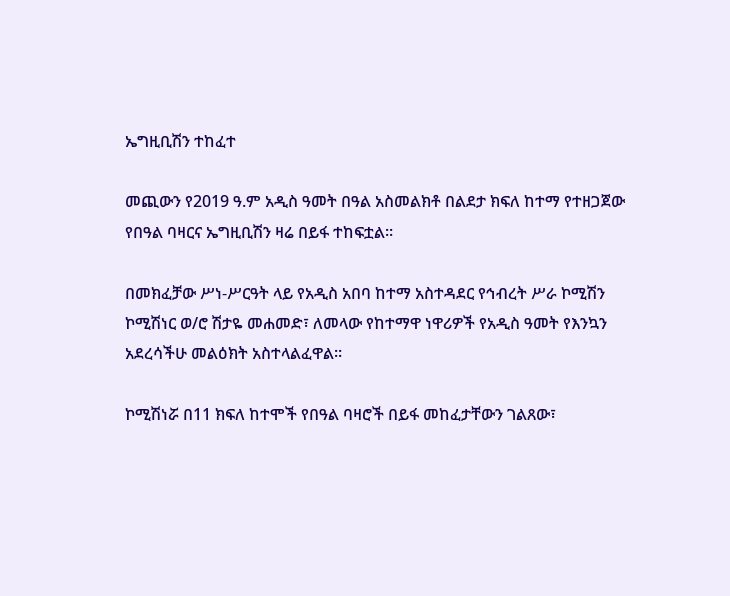ኤግዚቢሽን ተከፈተ

መጪውን የ2019 ዓ.ም አዲስ ዓመት በዓል አስመልክቶ በልደታ ክፍለ ከተማ የተዘጋጀው የበዓል ባዛርና ኤግዚቢሽን ዛሬ በይፋ ተከፍቷል።

በመክፈቻው ሥነ-ሥርዓት ላይ የአዲስ አበባ ከተማ አስተዳደር የኅብረት ሥራ ኮሚሽን ኮሚሽነር ወ/ሮ ሽታዬ መሐመድ፣ ለመላው የከተማዋ ነዋሪዎች የአዲስ ዓመት የእንኳን አደረሳችሁ መልዕክት አስተላልፈዋል።

ኮሚሽነሯ በ11 ክፍለ ከተሞች የበዓል ባዛሮች በይፋ መከፈታቸውን ገልጸው፣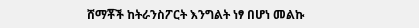ሸማቾች ከትራንስፖርት እንግልት ነፃ በሆነ መልኩ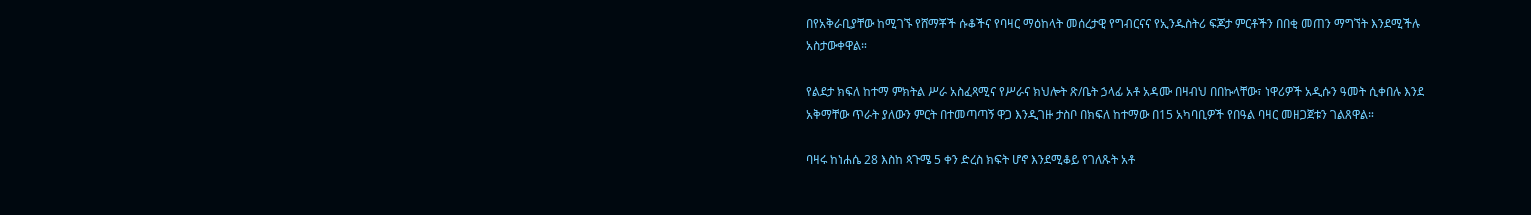በየአቅራቢያቸው ከሚገኙ የሸማቾች ሱቆችና የባዛር ማዕከላት መሰረታዊ የግብርናና የኢንዱስትሪ ፍጆታ ምርቶችን በበቂ መጠን ማግኘት እንደሚችሉ አስታውቀዋል።

የልደታ ክፍለ ከተማ ምክትል ሥራ አስፈጻሚና የሥራና ክህሎት ጽ/ቤት ኃላፊ አቶ አዳሙ በዛብህ በበኩላቸው፣ ነዋሪዎች አዲሱን ዓመት ሲቀበሉ እንደ አቅማቸው ጥራት ያለውን ምርት በተመጣጣኝ ዋጋ እንዲገዙ ታስቦ በክፍለ ከተማው በ15 አካባቢዎች የበዓል ባዛር መዘጋጀቱን ገልጸዋል።

ባዛሩ ከነሐሴ 28 እስከ ጳጉሜ 5 ቀን ድረስ ክፍት ሆኖ እንደሚቆይ የገለጹት አቶ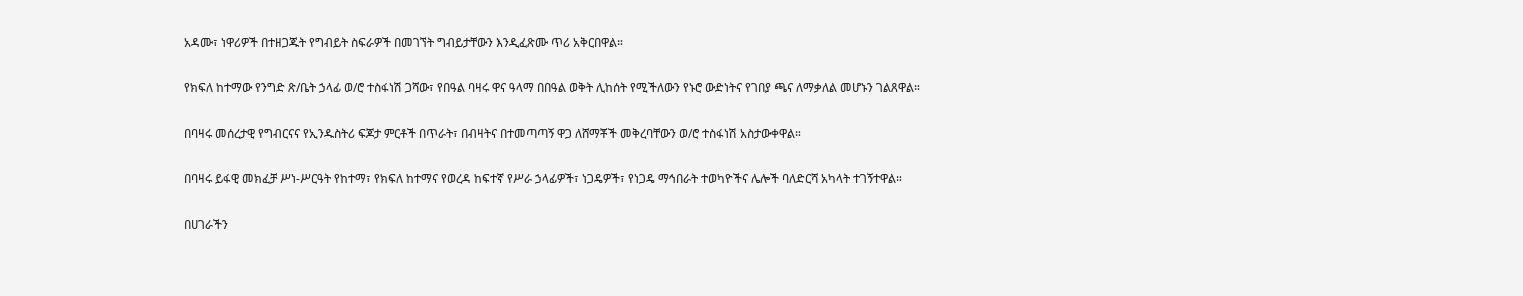አዳሙ፣ ነዋሪዎች በተዘጋጁት የግብይት ስፍራዎች በመገኘት ግብይታቸውን እንዲፈጽሙ ጥሪ አቅርበዋል።

የክፍለ ከተማው የንግድ ጽ/ቤት ኃላፊ ወ/ሮ ተስፋነሽ ጋሻው፣ የበዓል ባዛሩ ዋና ዓላማ በበዓል ወቅት ሊከሰት የሚችለውን የኑሮ ውድነትና የገበያ ጫና ለማቃለል መሆኑን ገልጸዋል።

በባዛሩ መሰረታዊ የግብርናና የኢንዱስትሪ ፍጆታ ምርቶች በጥራት፣ በብዛትና በተመጣጣኝ ዋጋ ለሸማቾች መቅረባቸውን ወ/ሮ ተስፋነሽ አስታውቀዋል።

በባዛሩ ይፋዊ መክፈቻ ሥነ-ሥርዓት የከተማ፣ የክፍለ ከተማና የወረዳ ከፍተኛ የሥራ ኃላፊዎች፣ ነጋዴዎች፣ የነጋዴ ማኅበራት ተወካዮችና ሌሎች ባለድርሻ አካላት ተገኝተዋል።

በሀገራችን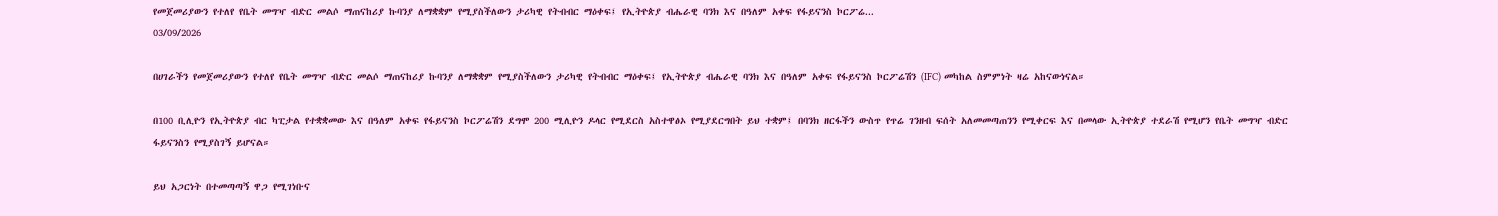የመጀመሪያውን የተለየ የቤት መግዣ ብድር መልሶ ማጠናከሪያ ኩባንያ ለማቋቋም የሚያስችለውን ታሪካዊ የትብብር ማዕቀፍ፤ የኢትዮጵያ ብሔራዊ ባንክ እና በዓለም አቀፍ የፋይናንስ ኮርፖሬ...
03/09/2026

በሀገራችን የመጀመሪያውን የተለየ የቤት መግዣ ብድር መልሶ ማጠናከሪያ ኩባንያ ለማቋቋም የሚያስችለውን ታሪካዊ የትብብር ማዕቀፍ፤ የኢትዮጵያ ብሔራዊ ባንክ እና በዓለም አቀፍ የፋይናንስ ኮርፖሬሽን (IFC) መካከል ስምምነት ዛሬ አከናውነናል።

በ100 ቢሊዮን የኢትዮጵያ ብር ካፒታል የተቋቋመው እና በዓለም አቀፍ የፋይናንስ ኮርፖሬሽን ደግሞ 200 ሚሊዮን ዶላር የሚደርስ አስተዋፅኦ የሚያደርግበት ይህ ተቋም፤ በባንክ ዘርፋችን ውስጥ የጥሬ ገንዘብ ፍሰት አለመመጣጠንን የሚቀርፍ እና በመላው ኢትዮጵያ ተደራሽ የሚሆን የቤት መግዣ ብድር ፋይናንስን የሚያስገኝ ይሆናል።

ይህ አጋርነት በተመጣጣኝ ዋጋ የሚገነቡና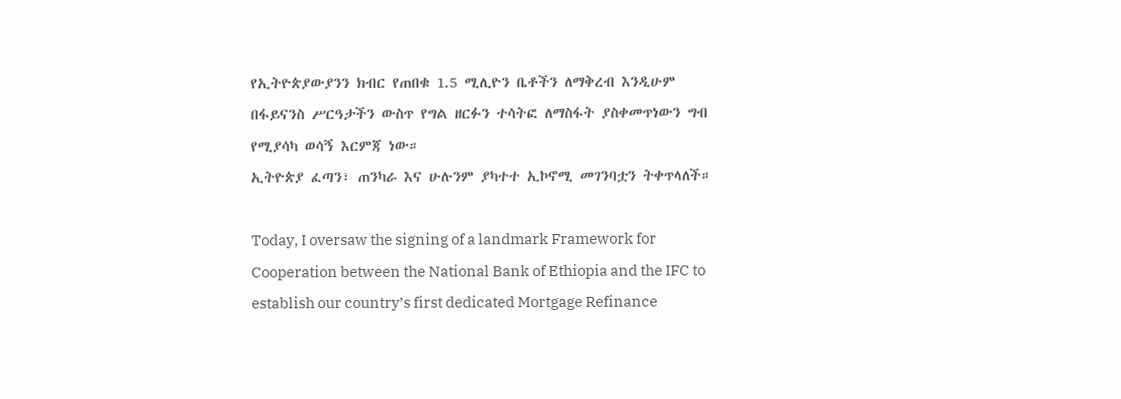የኢትዮጵያውያንን ክብር የጠበቁ 1.5 ሚሊዮን ቤቶችን ለማቅረብ እንዲሁም በፋይናንስ ሥርዓታችን ውስጥ የግል ዘርፉን ተሳትፎ ለማስፋት ያስቀመጥነውን ግብ የሚያሳካ ወሳኝ እርምጃ ነው።
ኢትዮጵያ ፈጣን፣ ጠንካራ እና ሁሉንም ያካተተ ኢኮኖሚ መገንባቷን ትቀጥላለች።

Today, I oversaw the signing of a landmark Framework for Cooperation between the National Bank of Ethiopia and the IFC to establish our country’s first dedicated Mortgage Refinance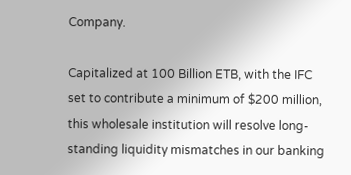Company.

Capitalized at 100 Billion ETB, with the IFC set to contribute a minimum of $200 million, this wholesale institution will resolve long-standing liquidity mismatches in our banking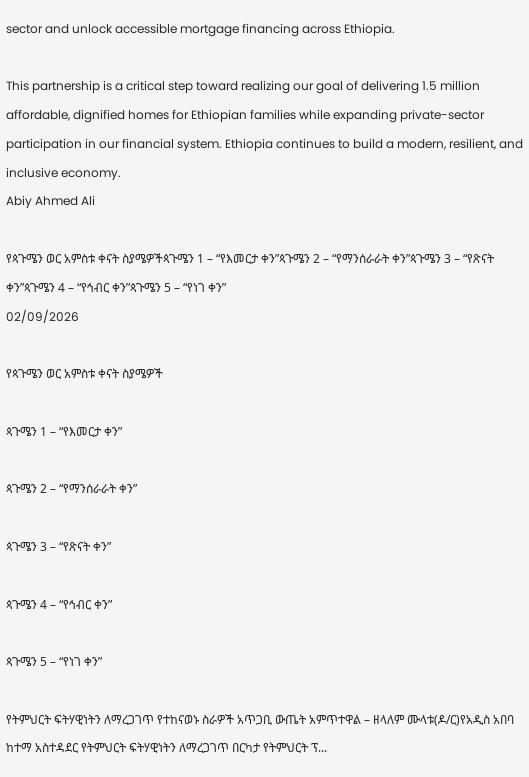sector and unlock accessible mortgage financing across Ethiopia.

This partnership is a critical step toward realizing our goal of delivering 1.5 million affordable, dignified homes for Ethiopian families while expanding private-sector participation in our financial system. Ethiopia continues to build a modern, resilient, and inclusive economy.
Abiy Ahmed Ali

የጳጉሜን ወር አምስቱ ቀናት ስያሜዎችጳጉሜን 1 – “የእመርታ ቀን”ጳጉሜን 2 – “የማንሰራራት ቀን”ጳጉሜን 3 – “የጽናት ቀን”ጳጉሜን 4 – “የኅብር ቀን”ጳጉሜን 5 – “የነገ ቀን”
02/09/2026

የጳጉሜን ወር አምስቱ ቀናት ስያሜዎች

ጳጉሜን 1 – “የእመርታ ቀን”

ጳጉሜን 2 – “የማንሰራራት ቀን”

ጳጉሜን 3 – “የጽናት ቀን”

ጳጉሜን 4 – “የኅብር ቀን”

ጳጉሜን 5 – “የነገ ቀን”

የትምህርት ፍትሃዊነትን ለማረጋገጥ የተከናወኑ ስራዎች አጥጋቢ ውጤት አምጥተዋል – ዘላለም ሙላቱ(ዶ/ር)የአዲስ አበባ ከተማ አስተዳደር የትምህርት ፍትሃዊነትን ለማረጋገጥ በርካታ የትምህርት ፕ...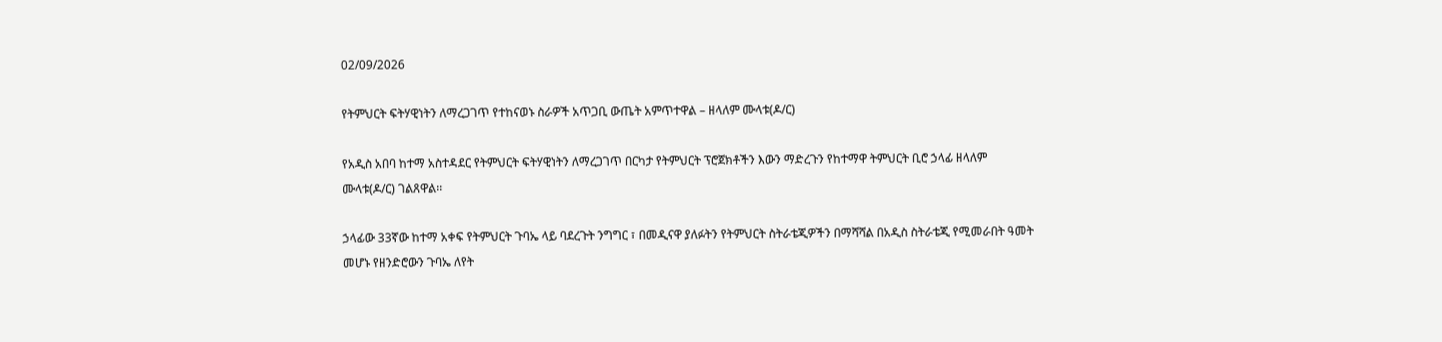02/09/2026

የትምህርት ፍትሃዊነትን ለማረጋገጥ የተከናወኑ ስራዎች አጥጋቢ ውጤት አምጥተዋል – ዘላለም ሙላቱ(ዶ/ር)

የአዲስ አበባ ከተማ አስተዳደር የትምህርት ፍትሃዊነትን ለማረጋገጥ በርካታ የትምህርት ፕሮጀክቶችን እውን ማድረጉን የከተማዋ ትምህርት ቢሮ ኃላፊ ዘላለም ሙላቱ(ዶ/ር) ገልጸዋል፡፡

ኃላፊው 33ኛው ከተማ አቀፍ የትምህርት ጉባኤ ላይ ባደረጉት ንግግር ፣ በመዲናዋ ያለፉትን የትምህርት ስትራቴጂዎችን በማሻሻል በአዲስ ስትራቴጂ የሚመራበት ዓመት መሆኑ የዘንድሮውን ጉባኤ ለየት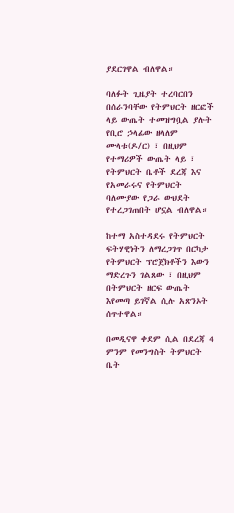ያደርገዋል ብለዋል።

ባለፉት ጊዜያት ተረባርበን በሰራንባቸው የትምህርት ዘርፎች ላይ ውጤት ተመዝግቧል ያሉት የቢሮ ኃላፊው ዘላለም ሙላቱ(ዶ/ር) ፣ በዚህም የተማሪዎች ውጤት ላይ ፣ የትምህርት ቤቶች ደረጃ እና የአመራሩና የትምህርት ባለሙያው የጋራ ውህደት የተረጋገጠበት ሆኗል ብለዋል።

ከተማ አስተዳደሩ የትምህርት ፍትሃዊነትን ለማረጋገጥ በርካታ የትምህርት ፕሮጀክቶችን እውን ማድረጉን ገልጸው ፣ በዚህም በትምህርት ዘርፍ ውጤት እየመጣ ይገኛል ሲሉ አጽንኦት ሰጥተዋል።

በመዲናዋ ቀደም ሲል በደረጃ 4 ምንም የመንግስት ትምህርት ቤት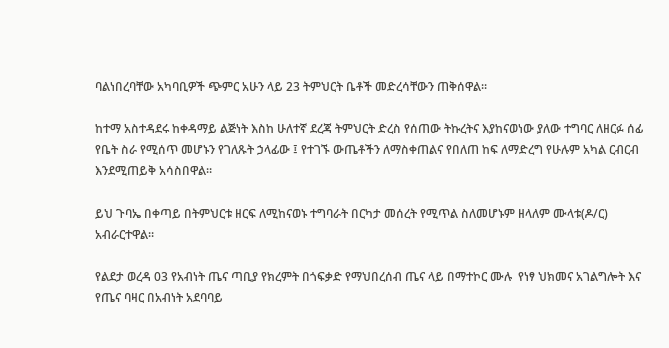ባልነበረባቸው አካባቢዎች ጭምር አሁን ላይ 23 ትምህርት ቤቶች መድረሳቸውን ጠቅሰዋል፡፡

ከተማ አስተዳደሩ ከቀዳማይ ልጅነት እስከ ሁለተኛ ደረጃ ትምህርት ድረስ የሰጠው ትኩረትና እያከናወነው ያለው ተግባር ለዘርፉ ሰፊ የቤት ስራ የሚሰጥ መሆኑን የገለጹት ኃላፊው ፤ የተገኙ ውጤቶችን ለማስቀጠልና የበለጠ ከፍ ለማድረግ የሁሉም አካል ርብርብ እንደሚጠይቅ አሳስበዋል።

ይህ ጉባኤ በቀጣይ በትምህርቱ ዘርፍ ለሚከናወኑ ተግባራት በርካታ መሰረት የሚጥል ስለመሆኑም ዘላለም ሙላቱ(ዶ/ር)
አብራርተዋል።

የልደታ ወረዳ 03 የአብነት ጤና ጣቢያ የክረምት በጎፍቃድ የማህበረሰብ ጤና ላይ በማተኮር ሙሉ  የነፃ ህክመና አገልግሎት እና የጤና ባዛር በአብነት አደባባይ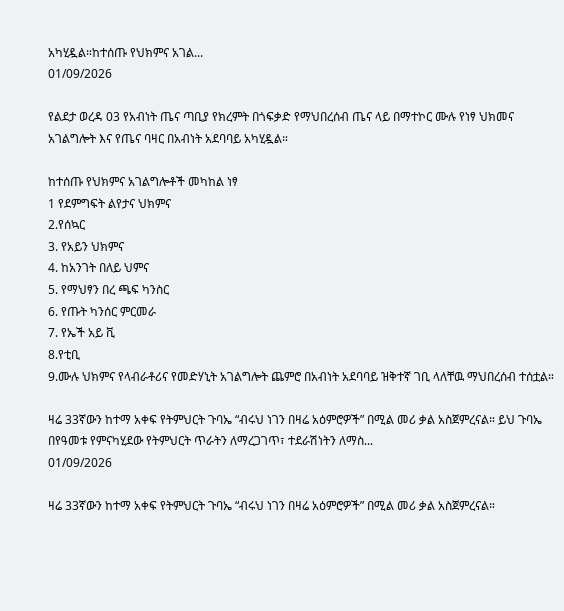አካሂዷል።ከተሰጡ የህክምና አገል...
01/09/2026

የልደታ ወረዳ 03 የአብነት ጤና ጣቢያ የክረምት በጎፍቃድ የማህበረሰብ ጤና ላይ በማተኮር ሙሉ የነፃ ህክመና አገልግሎት እና የጤና ባዛር በአብነት አደባባይ አካሂዷል።

ከተሰጡ የህክምና አገልግሎቶች መካከል ነፃ
1 የደምግፍት ልየታና ህክምና
2.የሰኳር
3. የአይን ህክምና
4. ከአንገት በለይ ህምና
5. የማህፃን በረ ጫፍ ካንስር
6. የጡት ካንሰር ምርመራ
7. የኤች አይ ቪ
8.የቲቢ
9.ሙሉ ህክምና የላብራቶሪና የመድሃኒት አገልግሎት ጨምሮ በአብነት አደባባይ ዝቅተኛ ገቢ ላለቸዉ ማህበረሰብ ተሰቷል።

ዛሬ 33ኛውን ከተማ አቀፍ የትምህርት ጉባኤ “ብሩህ ነገን በዛሬ አዕምሮዎች” በሚል መሪ ቃል አስጀምረናል። ይህ ጉባኤ በየዓመቱ የምናካሂደው የትምህርት ጥራትን ለማረጋገጥ፣ ተደራሽነትን ለማስ...
01/09/2026

ዛሬ 33ኛውን ከተማ አቀፍ የትምህርት ጉባኤ “ብሩህ ነገን በዛሬ አዕምሮዎች” በሚል መሪ ቃል አስጀምረናል።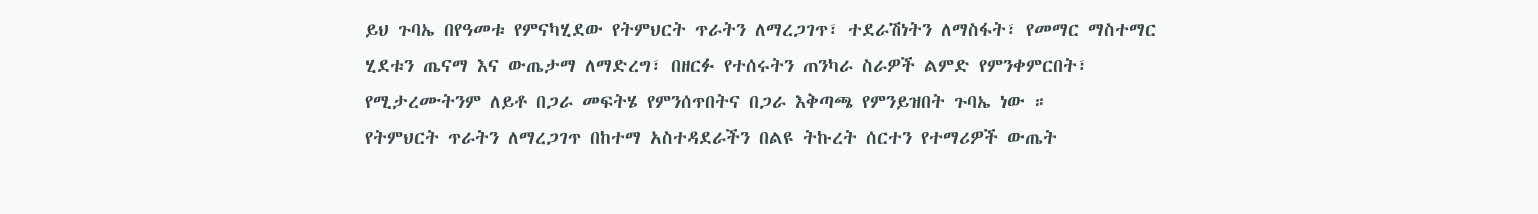ይህ ጉባኤ በየዓመቱ የምናካሂደው የትምህርት ጥራትን ለማረጋገጥ፣ ተደራሽነትን ለማስፋት፣ የመማር ማስተማር ሂደቱን ጤናማ እና ውጤታማ ለማድረግ፣ በዘርፉ የተሰሩትን ጠንካራ ስራዎች ልምድ የምንቀምርበት፣ የሚታረሙትንም ለይቶ በጋራ መፍትሄ የምንሰጥበትና በጋራ እቅጣጫ የምንይዝበት ጉባኤ ነው ።
የትምህርት ጥራትን ለማረጋገጥ በከተማ አስተዳደራችን በልዩ ትኩረት ሰርተን የተማሪዎች ውጤት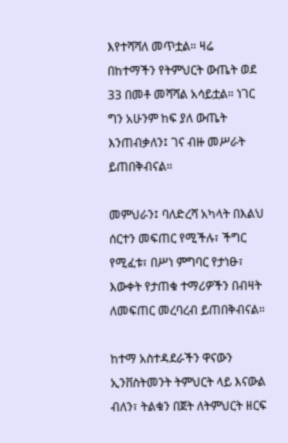እየተሻሻለ መጥቷል። ዛሬ በከተማችን የትምህርት ውጤት ወደ 33 በመቶ መሻሻል አሳይቷል። ነገር ግን አሁንም ከፍ ያለ ውጤት እንጠብቃለን፤ ገና ብዙ መሥራት ይጠበቅብናል።

መምህራን፤ ባለድረሻ አካላት በእልህ ሰርተን መፍጠር የሚችሉ፣ ችግር የሚፈቱ፣ በሥነ ምግባር የታነፁ፣ እውቀት የታጠቁ ተማሪዎችን በብዛት ለመፍጠር መረባረብ ይጠበቅብናል።

ከተማ አስተዳደራችን ዋናውን ኢንቨስትመንት ትምህርት ላይ እናውል ብለን፣ ትልቁን በጀት ለትምህርት ዘርፍ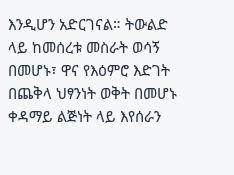እንዲሆን አድርገናል። ትውልድ ላይ ከመሰረቱ መስራት ወሳኝ በመሆኑ፣ ዋና የእዕምሮ እድገት በጨቅላ ህፃንነት ወቅት በመሆኑ ቀዳማይ ልጅነት ላይ እየሰራን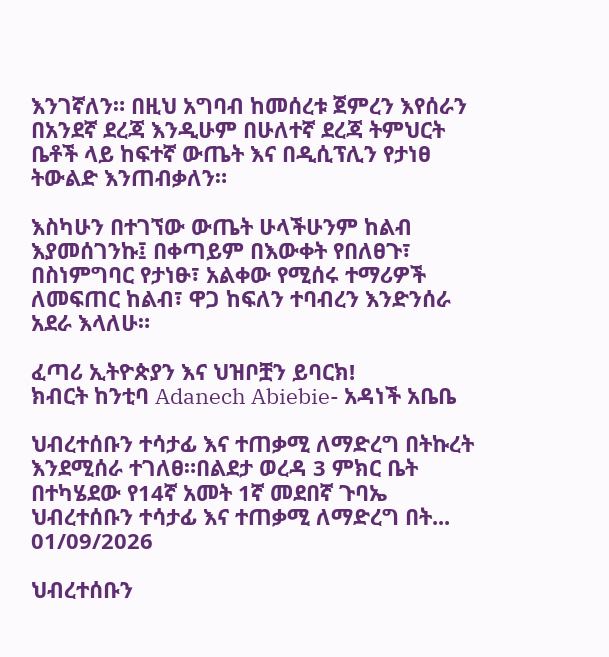እንገኛለን። በዚህ አግባብ ከመሰረቱ ጀምረን እየሰራን በአንደኛ ደረጃ እንዲሁም በሁለተኛ ደረጃ ትምህርት ቤቶች ላይ ከፍተኛ ውጤት እና በዲሲፕሊን የታነፀ ትውልድ እንጠብቃለን።

እስካሁን በተገኘው ውጤት ሁላችሁንም ከልብ እያመሰገንኩ፤ በቀጣይም በእውቀት የበለፀጉ፣ በስነምግባር የታነፁ፣ አልቀው የሚሰሩ ተማሪዎች ለመፍጠር ከልብ፣ ዋጋ ከፍለን ተባብረን እንድንሰራ አደራ እላለሁ።

ፈጣሪ ኢትዮጵያን እና ህዝቦቿን ይባርክ!
ክብርት ከንቲባ Adanech Abiebie- አዳነች አቤቤ

ህብረተሰቡን ተሳታፊ እና ተጠቃሚ ለማድረግ በትኩረት እንደሚሰራ ተገለፀ።በልደታ ወረዳ 3 ምክር ቤት በተካሄደው የ14ኛ አመት 1ኛ መደበኛ ጉባኤ ህብረተሰቡን ተሳታፊ እና ተጠቃሚ ለማድረግ በት...
01/09/2026

ህብረተሰቡን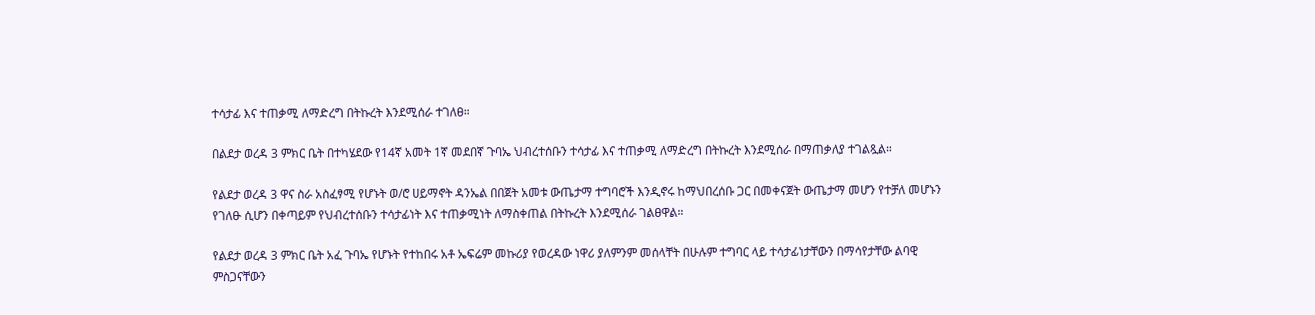ተሳታፊ እና ተጠቃሚ ለማድረግ በትኩረት እንደሚሰራ ተገለፀ።

በልደታ ወረዳ 3 ምክር ቤት በተካሄደው የ14ኛ አመት 1ኛ መደበኛ ጉባኤ ህብረተሰቡን ተሳታፊ እና ተጠቃሚ ለማድረግ በትኩረት እንደሚሰራ በማጠቃለያ ተገልጿል።

የልደታ ወረዳ 3 ዋና ስራ አስፈፃሚ የሆኑት ወ/ሮ ሀይማኖት ዳንኤል በበጀት አመቱ ውጤታማ ተግባሮች እንዲኖሩ ከማህበረሰቡ ጋር በመቀናጀት ውጤታማ መሆን የተቻለ መሆኑን የገለፁ ሲሆን በቀጣይም የህብረተሰቡን ተሳታፊነት እና ተጠቃሚነት ለማስቀጠል በትኩረት እንደሚሰራ ገልፀዋል።

የልደታ ወረዳ 3 ምክር ቤት አፈ ጉባኤ የሆኑት የተከበሩ አቶ ኤፍሬም መኩሪያ የወረዳው ነዋሪ ያለምንም መሰላቸት በሁሉም ተግባር ላይ ተሳታፊነታቸውን በማሳየታቸው ልባዊ ምስጋናቸውን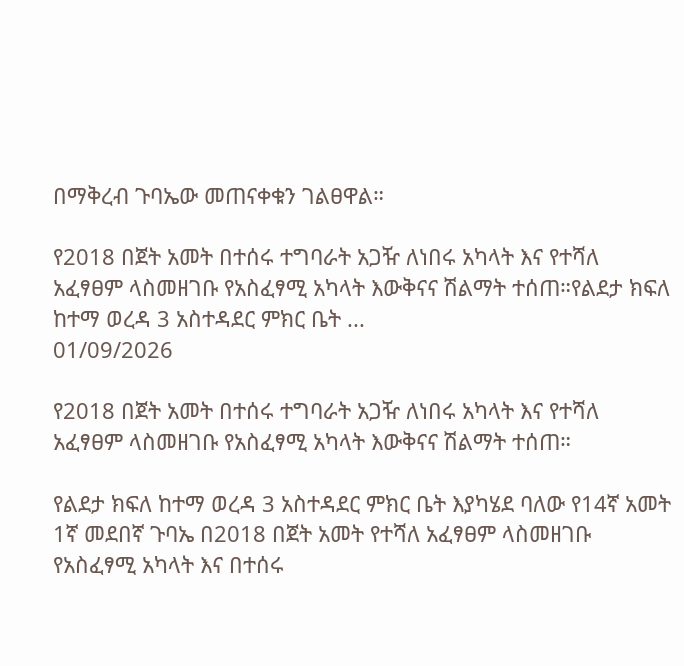በማቅረብ ጉባኤው መጠናቀቁን ገልፀዋል።

የ2018 በጀት አመት በተሰሩ ተግባራት አጋዥ ለነበሩ አካላት እና የተሻለ አፈፃፀም ላስመዘገቡ የአስፈፃሚ አካላት እውቅናና ሽልማት ተሰጠ።የልደታ ክፍለ ከተማ ወረዳ 3 አስተዳደር ምክር ቤት ...
01/09/2026

የ2018 በጀት አመት በተሰሩ ተግባራት አጋዥ ለነበሩ አካላት እና የተሻለ አፈፃፀም ላስመዘገቡ የአስፈፃሚ አካላት እውቅናና ሽልማት ተሰጠ።

የልደታ ክፍለ ከተማ ወረዳ 3 አስተዳደር ምክር ቤት እያካሄደ ባለው የ14ኛ አመት 1ኛ መደበኛ ጉባኤ በ2018 በጀት አመት የተሻለ አፈፃፀም ላስመዘገቡ የአስፈፃሚ አካላት እና በተሰሩ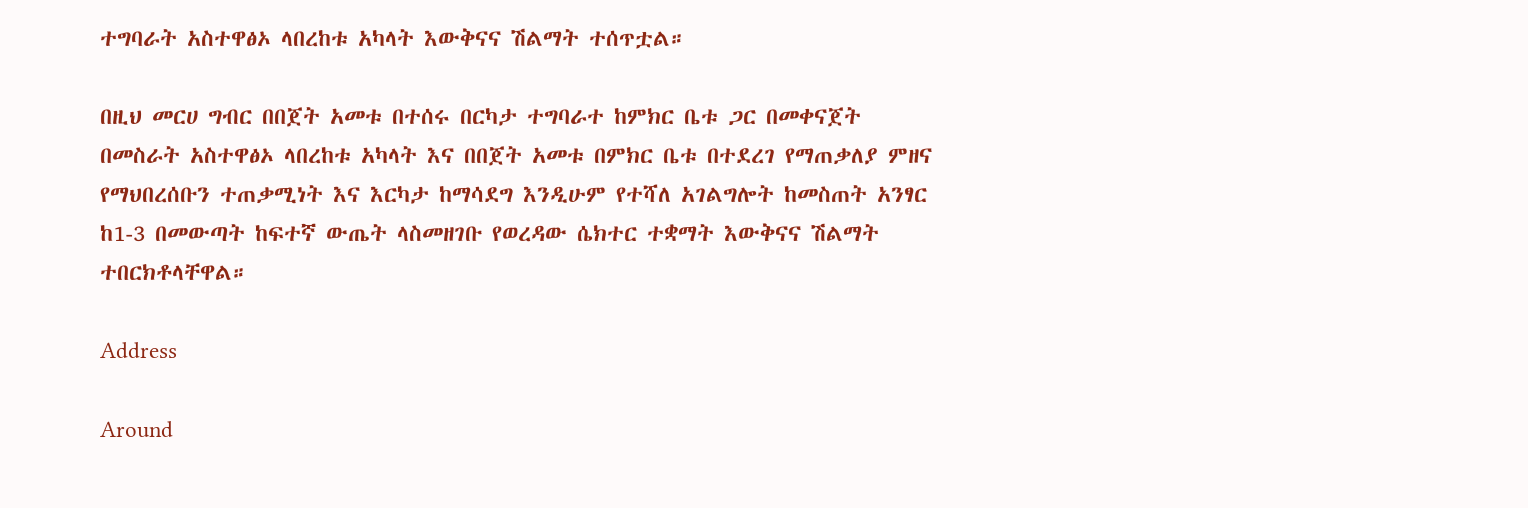ተግባራት አስተዋፅኦ ላበረከቱ አካላት እውቅናና ሽልማት ተሰጥቷል።

በዚህ መርሀ ግብር በበጀት አመቱ በተሰሩ በርካታ ተግባራተ ከምክር ቤቱ ጋር በመቀናጀት በመስራት አስተዋፅኦ ላበረከቱ አካላት እና በበጀት አመቱ በምክር ቤቱ በተደረገ የማጠቃለያ ምዘና የማህበረሰቡን ተጠቃሚነት እና እርካታ ከማሳደግ እንዲሁም የተሻለ አገልግሎት ከመስጠት አንፃር ከ1-3 በመውጣት ከፍተኛ ውጤት ላስመዘገቡ የወረዳው ሴክተር ተቋማት እውቅናና ሽልማት ተበርክቶላቸዋል።

Address

Around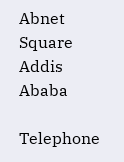Abnet Square
Addis Ababa

Telephone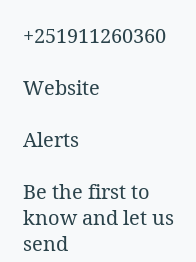+251911260360

Website

Alerts

Be the first to know and let us send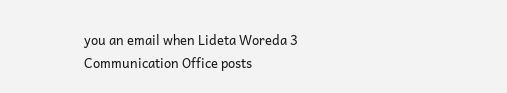you an email when Lideta Woreda 3 Communication Office posts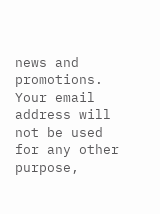news and promotions. Your email address will not be used for any other purpose,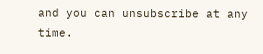and you can unsubscribe at any time.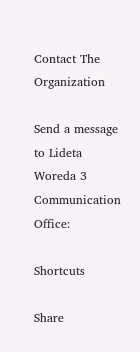Contact The Organization

Send a message to Lideta Woreda 3 Communication Office:

Shortcuts

Share